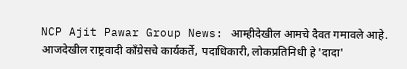NCP Ajit Pawar Group News: आम्हीदेखील आमचे दैवत गमावले आहे. आजदेखील राष्ट्रवादी काँग्रेसचे कार्यकर्ते, पदाधिकारी, लोकप्रतिनिधी हे 'दादा'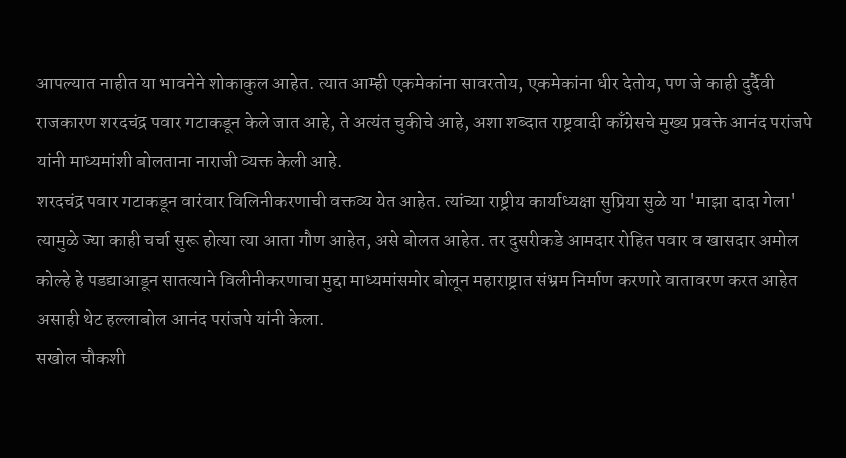आपल्यात नाहीत या भावनेने शोकाकुल आहेत. त्यात आम्ही एकमेकांना सावरतोय, एकमेकांना धीर देतोय, पण जे काही दुर्दैवी राजकारण शरदचंद्र पवार गटाकडून केले जात आहे, ते अत्यंत चुकीचे आहे, अशा शब्दात राष्ट्रवादी काँग्रेसचे मुख्य प्रवक्ते आनंद परांजपे यांनी माध्यमांशी बोलताना नाराजी व्यक्त केली आहे.
शरदचंद्र पवार गटाकडून वारंवार विलिनीकरणाची वक्तव्य येत आहेत. त्यांच्या राष्ट्रीय कार्याध्यक्षा सुप्रिया सुळे या 'माझा दादा गेला' त्यामुळे ज्या काही चर्चा सुरू होत्या त्या आता गौण आहेत, असे बोलत आहेत. तर दुसरीकडे आमदार रोहित पवार व खासदार अमोल कोल्हे हे पडद्याआडून सातत्याने विलीनीकरणाचा मुद्दा माध्यमांसमोर बोलून महाराष्ट्रात संभ्रम निर्माण करणारे वातावरण करत आहेत असाही थेट हल्लाबोल आनंद परांजपे यांनी केला.
सखोल चौकशी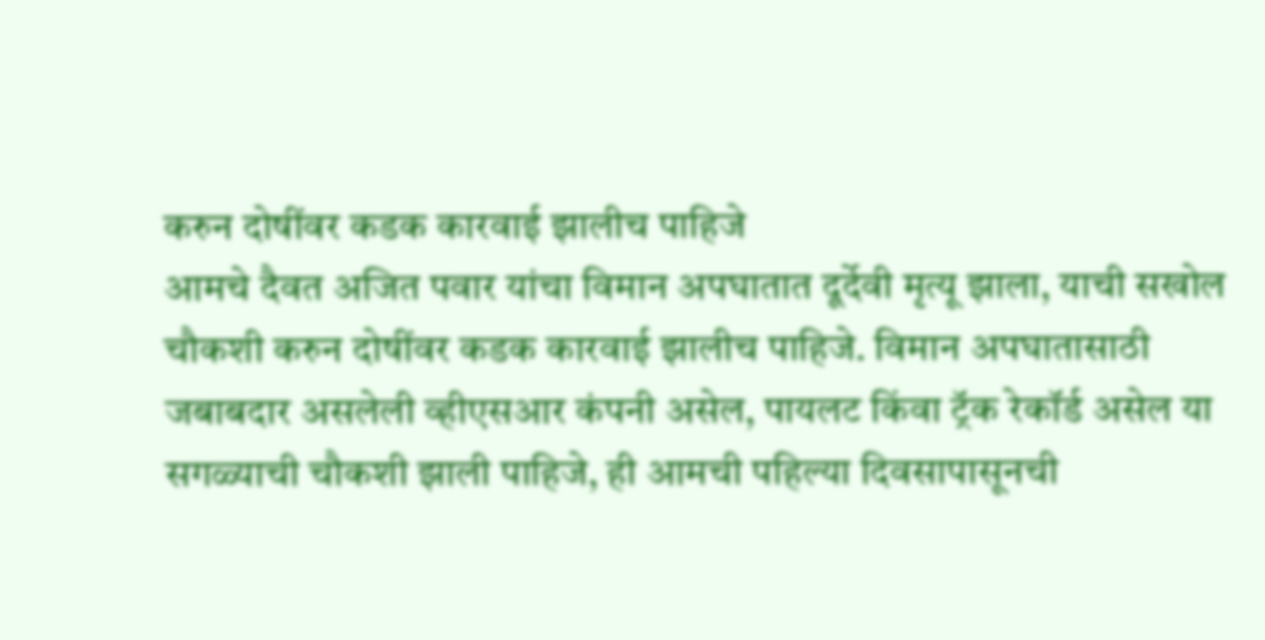करुन दोषींवर कडक कारवाई झालीच पाहिजे
आमचे दैवत अजित पवार यांचा विमान अपघातात दूर्देवी मृत्यू झाला, याची सखोल चौकशी करुन दोषींवर कडक कारवाई झालीच पाहिजे. विमान अपघातासाठी जबाबदार असलेली व्हीएसआर कंपनी असेल, पायलट किंवा ट्रॅक रेकॉर्ड असेल या सगळ्याची चौकशी झाली पाहिजे, ही आमची पहिल्या दिवसापासूनची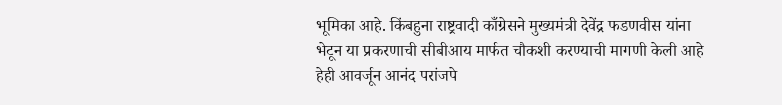भूमिका आहे. किंबहुना राष्ट्रवादी काँग्रेसने मुख्यमंत्री देवेंद्र फडणवीस यांना भेटून या प्रकरणाची सीबीआय मार्फत चौकशी करण्याची मागणी केली आहे हेही आवर्जून आनंद परांजपे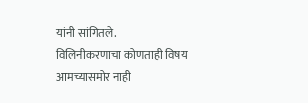यांनी सांगितले.
विलिनीकरणाचा कोणताही विषय आमच्यासमोर नाही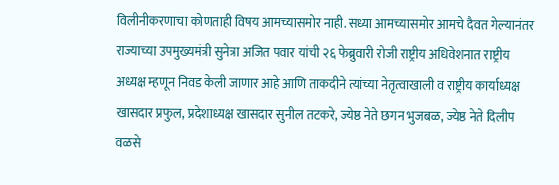विलीनीकरणाचा कोणताही विषय आमच्यासमोर नाही. सध्या आमच्यासमोर आमचे दैवत गेल्यानंतर राज्याच्या उपमुख्यमंत्री सुनेत्रा अजित पवार यांची २६ फेब्रुवारी रोजी राष्ट्रीय अधिवेशनात राष्ट्रीय अध्यक्ष म्हणून निवड केली जाणार आहे आणि ताकदीने त्यांच्या नेतृत्वाखाली व राष्ट्रीय कार्याध्यक्ष खासदार प्रफुल, प्रदेशाध्यक्ष खासदार सुनील तटकरे, ज्येष्ठ नेते छगन भुजबळ, ज्येष्ठ नेते दिलीप वळसे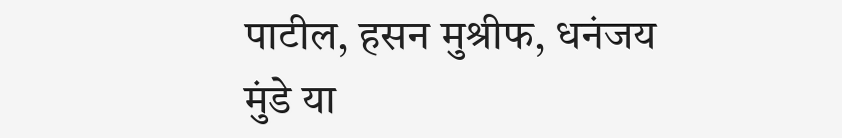पाटील, हसन मुश्रीफ, धनंजय मुंडे या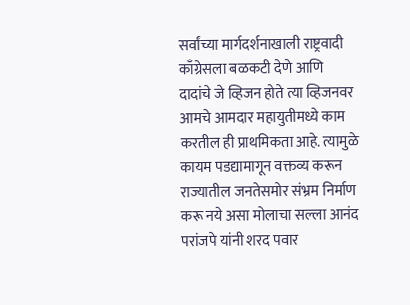सर्वांच्या मार्गदर्शनाखाली राष्ट्रवादी काँग्रेसला बळकटी देणे आणि दादांचे जे व्हिजन होते त्या व्हिजनवर आमचे आमदार महायुतीमध्ये काम करतील ही प्राथमिकता आहे. त्यामुळे कायम पडद्यामागून वक्तव्य करून राज्यातील जनतेसमोर संभ्रम निर्माण करू नये असा मोलाचा सल्ला आनंद परांजपे यांनी शरद पवार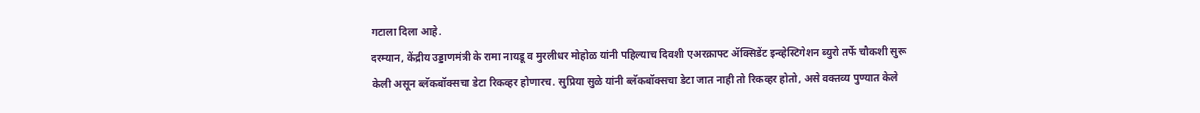गटाला दिला आहे.
दरम्यान, केंद्रीय उड्डाणमंत्री के रामा नायडू व मुरलीधर मोहोळ यांनी पहिल्याच दिवशी एअरक्राफ्ट ॲक्सिडेंट इन्व्हेस्टिगेशन ब्युरो तर्फे चौकशी सुरू केली असून ब्लॅकबॉक्सचा डेटा रिकव्हर होणारच. सुप्रिया सुळे यांनी ब्लॅकबॉक्सचा डेटा जात नाही तो रिकव्हर होतो, असे वक्तव्य पुण्यात केले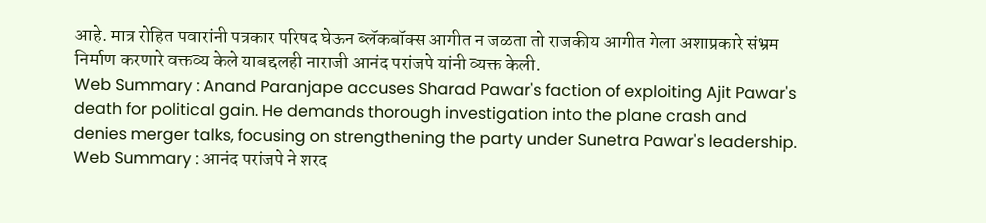आहे. मात्र रोहित पवारांनी पत्रकार परिषद घेऊन ब्लॅकबॉक्स आगीत न जळता तो राजकीय आगीत गेला अशाप्रकारे संभ्रम निर्माण करणारे वक्तव्य केले याबद्दलही नाराजी आनंद परांजपे यांनी व्यक्त केली.
Web Summary : Anand Paranjape accuses Sharad Pawar's faction of exploiting Ajit Pawar's death for political gain. He demands thorough investigation into the plane crash and denies merger talks, focusing on strengthening the party under Sunetra Pawar's leadership.
Web Summary : आनंद परांजपे ने शरद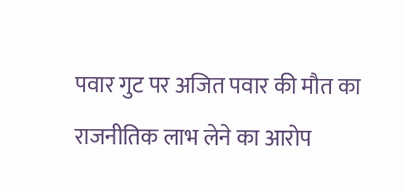पवार गुट पर अजित पवार की मौत का राजनीतिक लाभ लेने का आरोप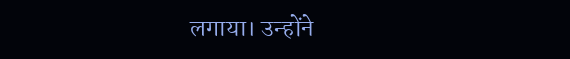लगाया। उन्होंने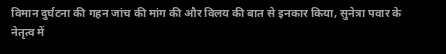विमान दुर्घटना की गहन जांच की मांग की और विलय की बात से इनकार किया, सुनेत्रा पवार के नेतृत्व में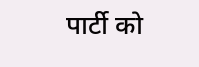पार्टी को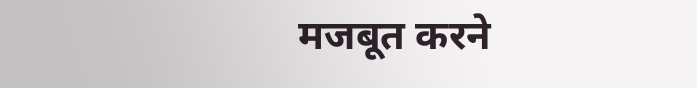मजबूत करने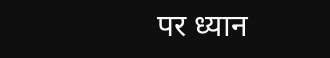पर ध्यान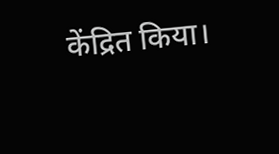केंद्रित किया।